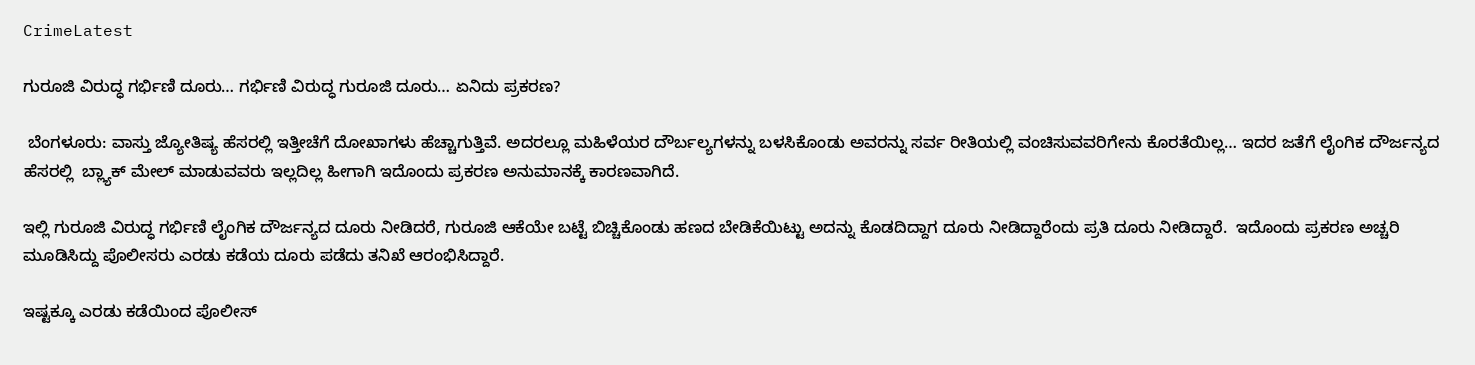CrimeLatest

ಗುರೂಜಿ ವಿರುದ್ಧ ಗರ್ಭಿಣಿ ದೂರು… ಗರ್ಭಿಣಿ ವಿರುದ್ಧ ಗುರೂಜಿ ದೂರು… ಏನಿದು ಪ್ರಕರಣ?

 ಬೆಂಗಳೂರು: ವಾಸ್ತು ಜ್ಯೋತಿಷ್ಯ ಹೆಸರಲ್ಲಿ ಇತ್ತೀಚೆಗೆ ದೋಖಾಗಳು ಹೆಚ್ಚಾಗುತ್ತಿವೆ. ಅದರಲ್ಲೂ ಮಹಿಳೆಯರ ದೌರ್ಬಲ್ಯಗಳನ್ನು ಬಳಸಿಕೊಂಡು ಅವರನ್ನು ಸರ್ವ ರೀತಿಯಲ್ಲಿ ವಂಚಿಸುವವರಿಗೇನು ಕೊರತೆಯಿಲ್ಲ… ಇದರ ಜತೆಗೆ ಲೈಂಗಿಕ ದೌರ್ಜನ್ಯದ ಹೆಸರಲ್ಲಿ  ಬ್ಲ್ಯಾಕ್ ಮೇಲ್ ಮಾಡುವವರು ಇಲ್ಲದಿಲ್ಲ ಹೀಗಾಗಿ ಇದೊಂದು ಪ್ರಕರಣ ಅನುಮಾನಕ್ಕೆ ಕಾರಣವಾಗಿದೆ.

ಇಲ್ಲಿ ಗುರೂಜಿ ವಿರುದ್ಧ ಗರ್ಭಿಣಿ ಲೈಂಗಿಕ ದೌರ್ಜನ್ಯದ ದೂರು ನೀಡಿದರೆ, ಗುರೂಜಿ ಆಕೆಯೇ ಬಟ್ಟೆ ಬಿಚ್ಚಿಕೊಂಡು ಹಣದ ಬೇಡಿಕೆಯಿಟ್ಟು ಅದನ್ನು ಕೊಡದಿದ್ದಾಗ ದೂರು ನೀಡಿದ್ದಾರೆಂದು ಪ್ರತಿ ದೂರು ನೀಡಿದ್ದಾರೆ.  ಇದೊಂದು ಪ್ರಕರಣ ಅಚ್ಚರಿ ಮೂಡಿಸಿದ್ದು ಪೊಲೀಸರು ಎರಡು ಕಡೆಯ ದೂರು ಪಡೆದು ತನಿಖೆ ಆರಂಭಿಸಿದ್ದಾರೆ.

ಇಷ್ಟಕ್ಕೂ ಎರಡು ಕಡೆಯಿಂದ ಪೊಲೀಸ್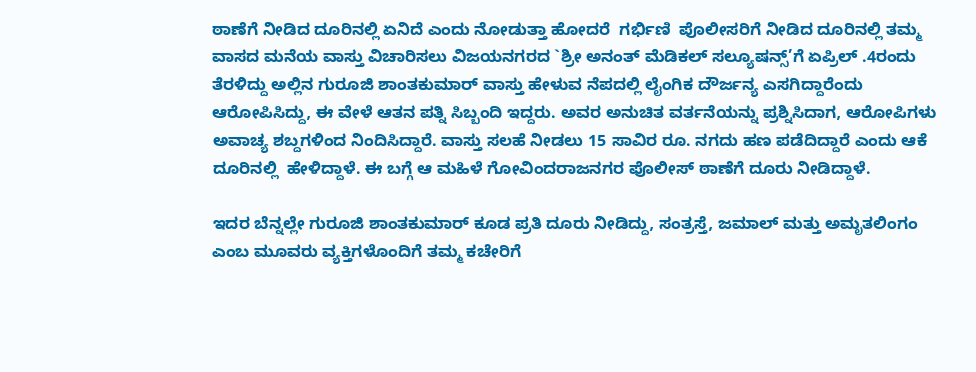ಠಾಣೆಗೆ ನೀಡಿದ ದೂರಿನಲ್ಲಿ ಏನಿದೆ ಎಂದು ನೋಡುತ್ತಾ ಹೋದರೆ  ಗರ್ಭಿಣಿ  ಪೊಲೀಸರಿಗೆ ನೀಡಿದ ದೂರಿನಲ್ಲಿ ತಮ್ಮ ವಾಸದ ಮನೆಯ ವಾಸ್ತು ವಿಚಾರಿಸಲು ವಿಜಯನಗರದ `ಶ್ರೀ ಅನಂತ್ ಮೆಡಿಕಲ್ ಸಲ್ಯೂಷನ್ಸ್’ಗೆ ಏಪ್ರಿಲ್ .4ರಂದು ತೆರಳಿದ್ದು ಅಲ್ಲಿನ ಗುರೂಜಿ ಶಾಂತಕುಮಾರ್ ವಾಸ್ತು ಹೇಳುವ ನೆಪದಲ್ಲಿ ಲೈಂಗಿಕ ದೌರ್ಜನ್ಯ ಎಸಗಿದ್ದಾರೆಂದು ಆರೋಪಿಸಿದ್ದು, ಈ ವೇಳೆ ಆತನ ಪತ್ನಿ ಸಿಬ್ಬಂದಿ ಇದ್ದರು. ಅವರ ಅನುಚಿತ ವರ್ತನೆಯನ್ನು ಪ್ರಶ್ನಿಸಿದಾಗ, ಆರೋಪಿಗಳು ಅವಾಚ್ಯ ಶಬ್ದಗಳಿಂದ ನಿಂದಿಸಿದ್ದಾರೆ. ವಾಸ್ತು ಸಲಹೆ ನೀಡಲು 15 ಸಾವಿರ ರೂ. ನಗದು ಹಣ ಪಡೆದಿದ್ದಾರೆ ಎಂದು ಆಕೆ ದೂರಿನಲ್ಲಿ  ಹೇಳಿದ್ದಾಳೆ. ಈ ಬಗ್ಗೆ ಆ ಮಹಿಳೆ ಗೋವಿಂದರಾಜನಗರ ಪೊಲೀಸ್ ಠಾಣೆಗೆ ದೂರು ನೀಡಿದ್ದಾಳೆ.

ಇದರ ಬೆನ್ನಲ್ಲೇ ಗುರೂಜಿ ಶಾಂತಕುಮಾರ್ ಕೂಡ ಪ್ರತಿ ದೂರು ನೀಡಿದ್ದು, ಸಂತ್ರಸ್ತೆ, ಜಮಾಲ್ ಮತ್ತು ಅಮೃತಲಿಂಗಂ ಎಂಬ ಮೂವರು ವ್ಯಕ್ತಿಗಳೊಂದಿಗೆ ತಮ್ಮ ಕಚೇರಿಗೆ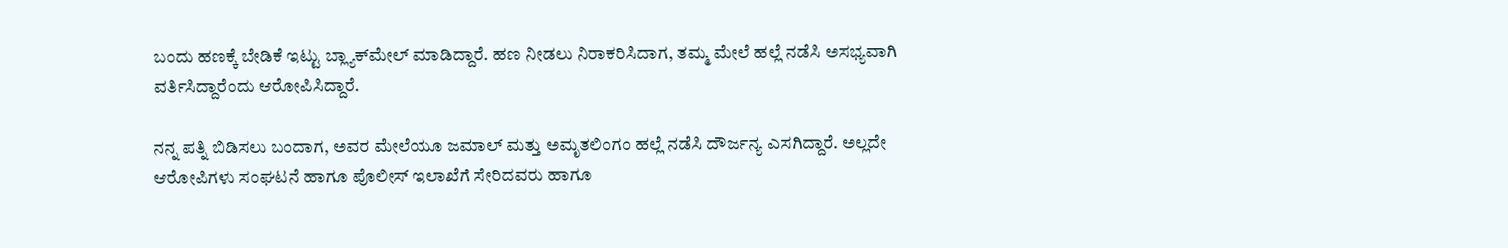ಬಂದು ಹಣಕ್ಕೆ ಬೇಡಿಕೆ ಇಟ್ಟು ಬ್ಲ್ಯಾಕ್‌ಮೇಲ್ ಮಾಡಿದ್ದಾರೆ. ಹಣ ನೀಡಲು ನಿರಾಕರಿಸಿದಾಗ, ತಮ್ಮ ಮೇಲೆ ಹಲ್ಲೆ ನಡೆಸಿ ಅಸಭ್ಯವಾಗಿ ವರ್ತಿಸಿದ್ದಾರೆಂದು ಆರೋಪಿಸಿದ್ದಾರೆ.

ನನ್ನ ಪತ್ನಿ ಬಿಡಿಸಲು ಬಂದಾಗ, ಅವರ ಮೇಲೆಯೂ ಜಮಾಲ್ ಮತ್ತು ಅಮೃತಲಿಂಗಂ ಹಲ್ಲೆ ನಡೆಸಿ ದೌರ್ಜನ್ಯ ಎಸಗಿದ್ದಾರೆ. ಅಲ್ಲದೇ ಆರೋಪಿಗಳು ಸಂಘಟನೆ ಹಾಗೂ ಪೊಲೀಸ್ ಇಲಾಖೆಗೆ ಸೇರಿದವರು ಹಾಗೂ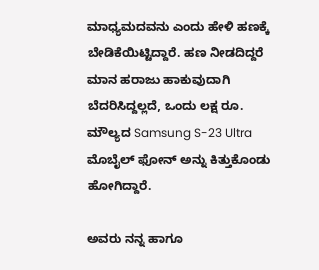ಮಾಧ್ಯಮದವನು ಎಂದು ಹೇಳಿ ಹಣಕ್ಕೆ ಬೇಡಿಕೆಯಿಟ್ಟಿದ್ದಾರೆ. ಹಣ ನೀಡದಿದ್ದರೆ ಮಾನ ಹರಾಜು ಹಾಕುವುದಾಗಿ ಬೆದರಿಸಿದ್ದಲ್ಲದೆ, ಒಂದು ಲಕ್ಷ ರೂ. ಮೌಲ್ಯದ Samsung S-23 Ultra ಮೊಬೈಲ್ ಫೋನ್ ಅನ್ನು ಕಿತ್ತುಕೊಂಡು ಹೋಗಿದ್ದಾರೆ.

ಅವರು ನನ್ನ ಹಾಗೂ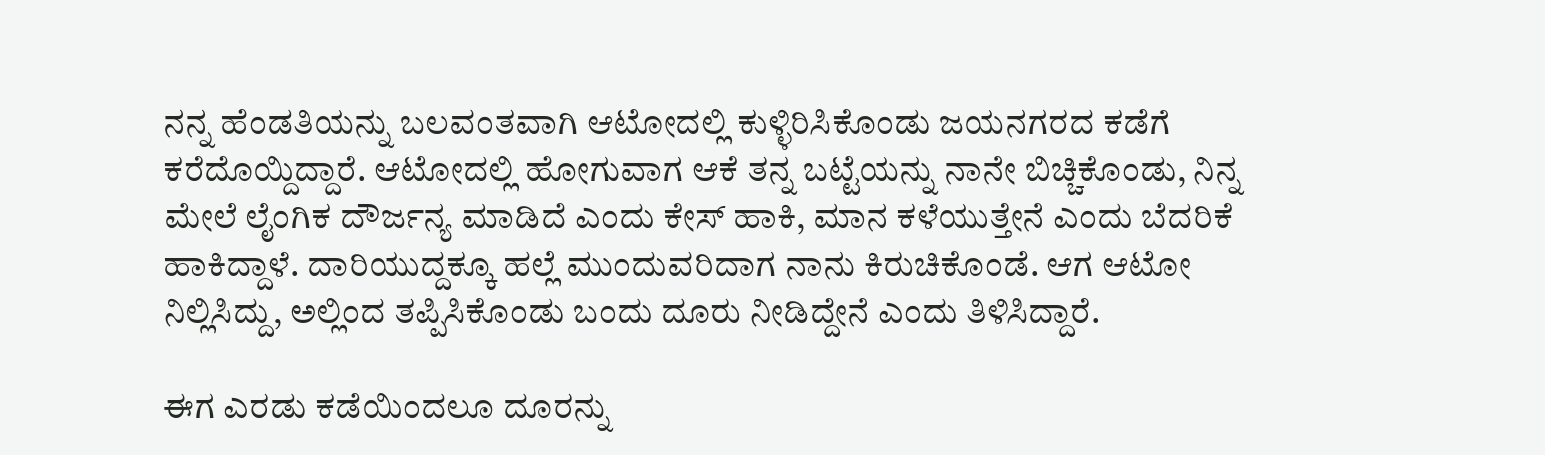ನನ್ನ ಹೆಂಡತಿಯನ್ನು ಬಲವಂತವಾಗಿ ಆಟೋದಲ್ಲಿ ಕುಳ್ಳಿರಿಸಿಕೊಂಡು ಜಯನಗರದ ಕಡೆಗೆ ಕರೆದೊಯ್ದಿದ್ದಾರೆ. ಆಟೋದಲ್ಲಿ ಹೋಗುವಾಗ ಆಕೆ ತನ್ನ ಬಟ್ಟೆಯನ್ನು ನಾನೇ ಬಿಚ್ಚಿಕೊಂಡು, ನಿನ್ನ ಮೇಲೆ ಲೈಂಗಿಕ ದೌರ್ಜನ್ಯ ಮಾಡಿದೆ ಎಂದು ಕೇಸ್ ಹಾಕಿ, ಮಾನ ಕಳೆಯುತ್ತೇನೆ ಎಂದು ಬೆದರಿಕೆ ಹಾಕಿದ್ದಾಳೆ. ದಾರಿಯುದ್ದಕ್ಕೂ ಹಲ್ಲೆ ಮುಂದುವರಿದಾಗ ನಾನು ಕಿರುಚಿಕೊಂಡೆ. ಆಗ ಆಟೋ ನಿಲ್ಲಿಸಿದ್ದು, ಅಲ್ಲಿಂದ ತಪ್ಪಿಸಿಕೊಂಡು ಬಂದು ದೂರು ನೀಡಿದ್ದೇನೆ ಎಂದು ತಿಳಿಸಿದ್ದಾರೆ.

ಈಗ ಎರಡು ಕಡೆಯಿಂದಲೂ ದೂರನ್ನು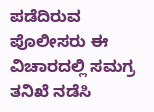ಪಡೆದಿರುವ ಪೊಲೀಸರು ಈ ವಿಚಾರದಲ್ಲಿ ಸಮಗ್ರ ತನಿಖೆ ನಡೆಸಿ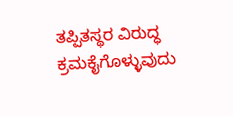ತಪ್ಪಿತಸ್ಥರ ವಿರುದ್ಧ ಕ್ರಮಕೈಗೊಳ್ಳುವುದು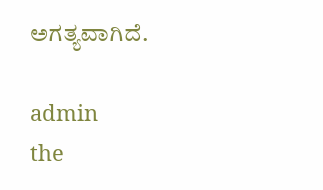ಅಗತ್ಯವಾಗಿದೆ.

admin
the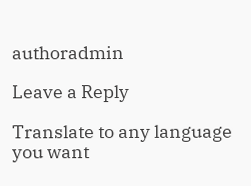authoradmin

Leave a Reply

Translate to any language you want